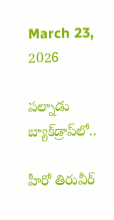March 23, 2026

పల్నాడు బ్యాక్‌డ్రాప్‌లో..

హీరో తిరువీర్‌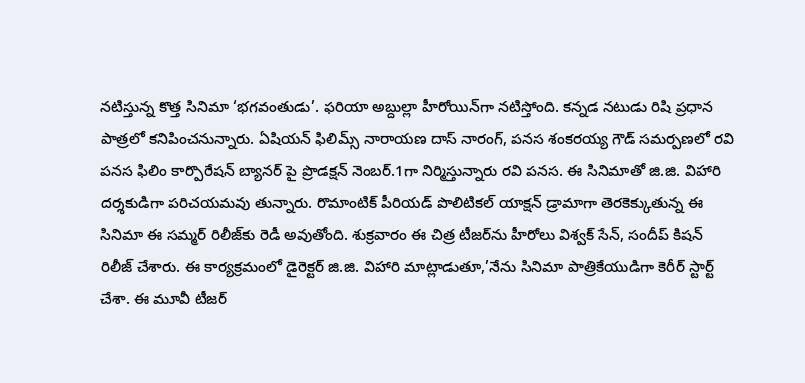నటిస్తున్న కొత్త సినిమా ‘భగవంతుడు’. ఫరియా అబ్దుల్లా హీరోయిన్‌గా నటిస్తోంది. కన్నడ నటుడు రిషి ప్రధాన పాత్రలో కనిపించనున్నారు. ఏషియన్‌ ఫిలిమ్స్‌ నారాయణ దాస్‌ నారంగ్‌, పనస శంకరయ్య గౌడ్‌ సమర్పణలో రవి పనస ఫిలిం కార్పొరేషన్‌ బ్యానర్‌ పై ప్రొడక్షన్‌ నెంబర్‌.1గా నిర్మిస్తున్నారు రవి పనస. ఈ సినిమాతో జి.జి. విహారి దర్శకుడిగా పరిచయమవు తున్నారు. రొమాంటిక్‌ పీరియడ్‌ పొలిటికల్‌ యాక్షన్‌ డ్రామాగా తెరకెక్కుతున్న ఈ సినిమా ఈ సమ్మర్‌ రిలీజ్‌కు రెడీ అవుతోంది. శుక్రవారం ఈ చిత్ర టీజర్‌ను హీరోలు విశ్వక్‌ సేన్‌, సందీప్‌ కిషన్‌ రిలీజ్‌ చేశారు. ఈ కార్యక్రమంలో డైరెక్టర్‌ జి.జి. విహారి మాట్లాడుతూ,’నేను సినిమా పాత్రికేయుడిగా కెరీర్‌ స్టార్ట్‌ చేశా. ఈ మూవీ టీజర్‌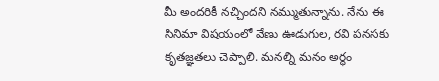మీ అందరికీ నచ్చిందని నమ్ముతున్నాను. నేను ఈ సినిమా విషయంలో వేణు ఊడుగుల, రవి పనసకు కృతజ్ఞతలు చెప్పాలి. మనల్ని మనం అర్థం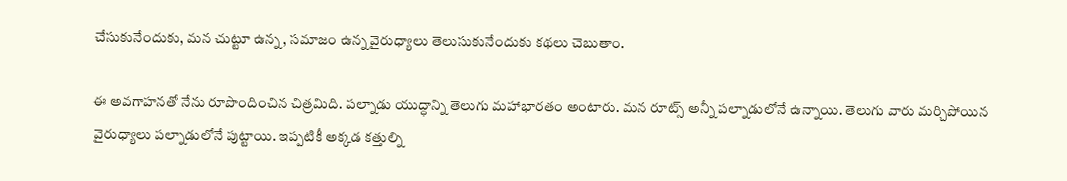చేసుకునేందుకు, మన చుట్టూ ఉన్న, సమాజం ఉన్న వైరుధ్యాలు తెలుసుకునేందుకు కథలు చెబుతాం.

ఈ అవగాహనతో నేను రూపొందించిన చిత్రమిది. పల్నాడు యుద్ధాన్ని తెలుగు మహాభారతం అంటారు. మన రూట్స్‌ అన్నీ పల్నాడులోనే ఉన్నాయి. తెలుగు వారు మర్చిపోయిన వైరుధ్యాలు పల్నాడులోనే పుట్టాయి. ఇప్పటికీ అక్కడ కత్తుల్ని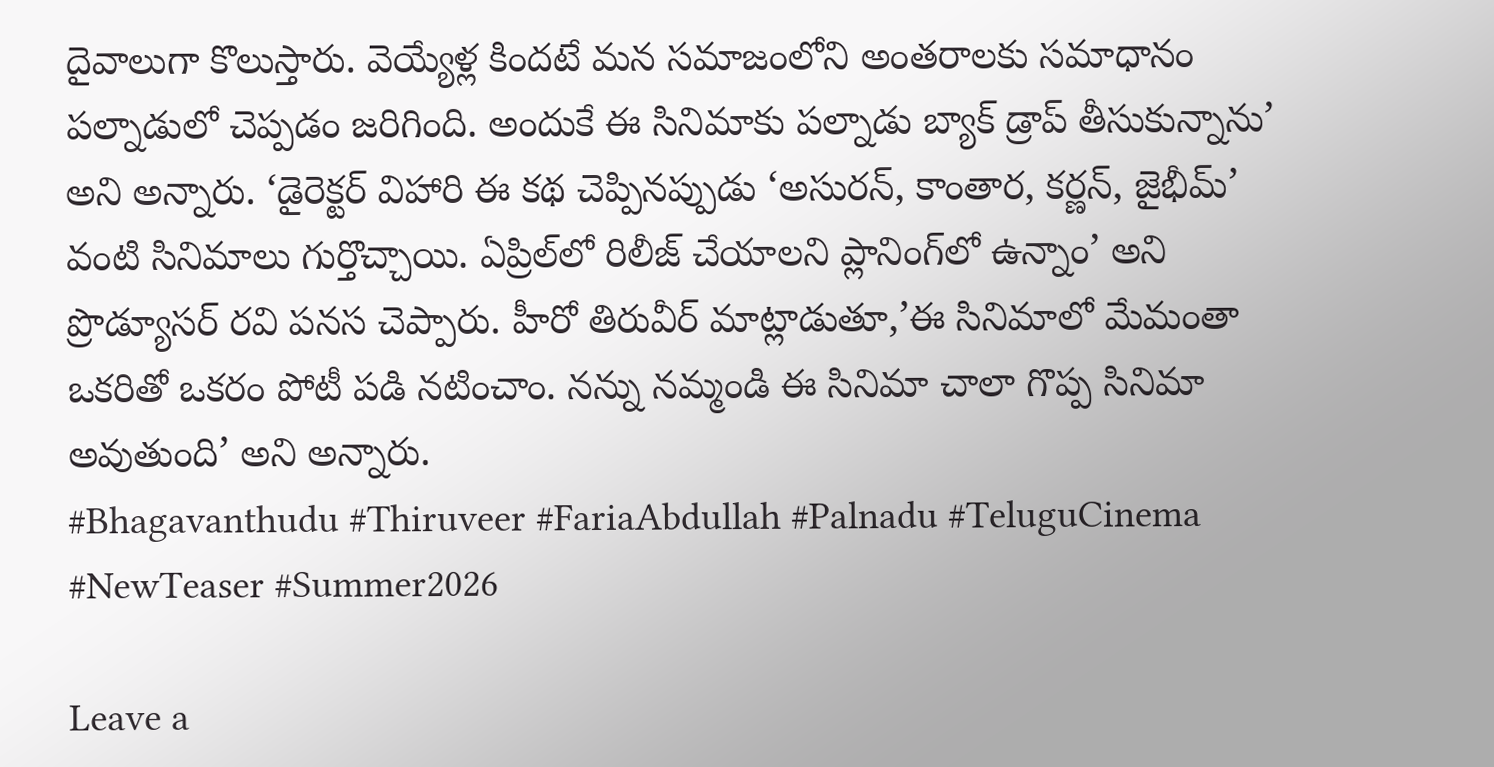దైవాలుగా కొలుస్తారు. వెయ్యేళ్ల కిందటే మన సమాజంలోని అంతరాలకు సమాధానం పల్నాడులో చెప్పడం జరిగింది. అందుకే ఈ సినిమాకు పల్నాడు బ్యాక్‌ డ్రాప్‌ తీసుకున్నాను’ అని అన్నారు. ‘డైరెక్టర్‌ విహారి ఈ కథ చెప్పినప్పుడు ‘అసురన్‌, కాంతార, కర్ణన్‌, జైభీమ్‌’ వంటి సినిమాలు గుర్తొచ్చాయి. ఏప్రిల్‌లో రిలీజ్‌ చేయాలని ప్లానింగ్‌లో ఉన్నాం’ అని ప్రొడ్యూసర్‌ రవి పనస చెప్పారు. హీరో తిరువీర్‌ మాట్లాడుతూ,’ఈ సినిమాలో మేమంతా ఒకరితో ఒకరం పోటీ పడి నటించాం. నన్ను నమ్మండి ఈ సినిమా చాలా గొప్ప సినిమా అవుతుంది’ అని అన్నారు.
#Bhagavanthudu #Thiruveer #FariaAbdullah #Palnadu #TeluguCinema #NewTeaser #Summer2026

Leave a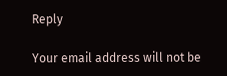Reply

Your email address will not be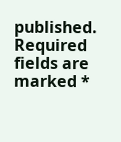published. Required fields are marked *